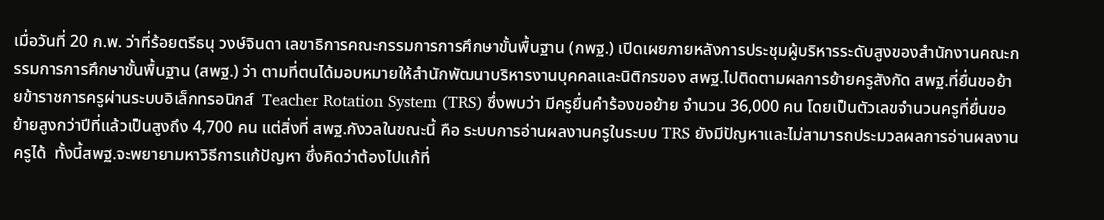เมื่อวันที่ 20 ก.พ. ว่าที่ร้อยตรีธนุ วงษ์จินดา เลขาธิการคณะกรรมการการศึกษาขั้นพื้นฐาน (กพฐ.) เปิดเผยภายหลังการประชุมผู้บริหารระดับสูงของสำนักงานคณะกรรมการการศึกษาขั้นพื้นฐาน (สพฐ.) ว่า ตามที่ตนได้มอบหมายให้สำนักพัฒนาบริหารงานบุคคลและนิติกรของ สพฐ.ไปติดตามผลการย้ายครูสังกัด สพฐ.ที่ยื่นขอย้ายข้าราชการครูผ่านระบบอิเล็กทรอนิกส์  Teacher Rotation System (TRS) ซึ่งพบว่า มีครูยื่นคำร้องขอย้าย จำนวน 36,000 คน โดยเป็นตัวเลขจำนวนครูที่ยื่นขอย้ายสูงกว่าปีที่แล้วเป็นสูงถึง 4,700 คน แต่สิ่งที่ สพฐ.กังวลในขณะนี้ คือ ระบบการอ่านผลงานครูในระบบ TRS ยังมีปัญหาและไม่สามารถประมวลผลการอ่านผลงานครูได้  ทั้งนี้สพฐ.จะพยายามหาวิธีการแก้ปัญหา ซึ่งคิดว่าต้องไปแก้ที่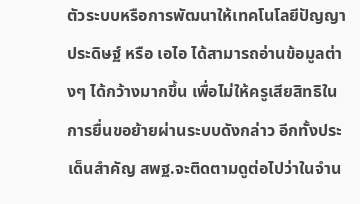ตัวระบบหรือการพัฒนาให้เทคโนโลยีปัญญาประดิษฐ์ หรือ เอไอ ได้สามารถอ่านข้อมูลต่างๆ ได้กว้างมากขึ้น เพื่อไม่ให้ครูเสียสิทธิในการยื่นขอย้ายผ่านระบบดังกล่าว อีกทั้งประเด็นสำคัญ สพฐ.จะติดตามดูต่อไปว่าในจำน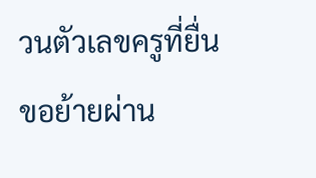วนตัวเลขครูที่ยื่นขอย้ายผ่าน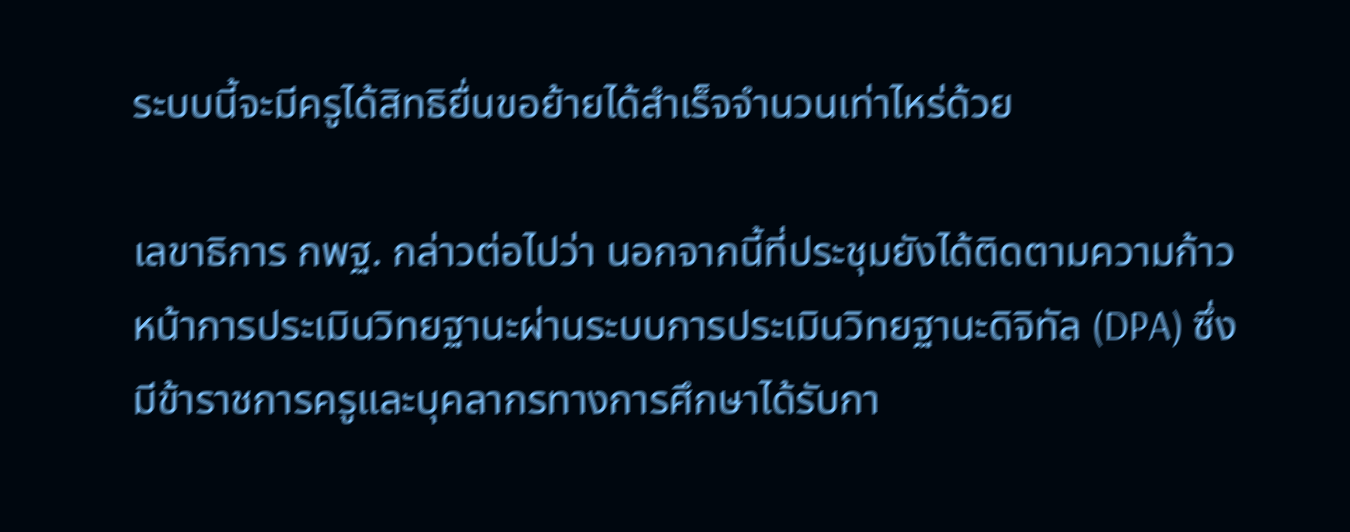ระบบนี้จะมีครูได้สิทธิยื่นขอย้ายได้สำเร็จจำนวนเท่าไหร่ด้วย

เลขาธิการ กพฐ. กล่าวต่อไปว่า นอกจากนี้ที่ประชุมยังได้ติดตามความก้าวหน้าการประเมินวิทยฐานะผ่านระบบการประเมินวิทยฐานะดิจิทัล (DPA) ซึ่งมีข้าราชการครูและบุคลากรทางการศึกษาได้รับกา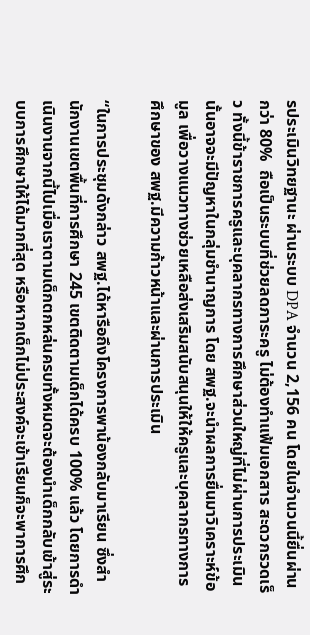รประเมินวิทยฐานะ ผ่านระบบ DPA จำนวน 2,156 คน โดยในจำนวนนี้ยื่นผ่านกว่า 80%  ถือเป็นระบบที่ช่วยลดภาระครู ไม่ต้องทำแฟ้มเอกสาร สะดวกรวดเร็ว ทั้งนี้ข้าราชการครูและบุคลากรทางการศึกษาส่วนใหญ่ที่ไม่ผ่านการประเมินนั้นอาจจะมีปัญหาในกลุ่มชำนาญการ โดย สพฐ.จะนำผลการยื่นมาวิเคราะห์ข้อมูล เพื่อวางแนวทางช่วยเหลือส่งเสริมสนับสนุนให้ให้ครูและบุคลากรทางการศึกษาของ สพฐ.มีความก้าวหน้าและผ่านการประเมิน

“ในการประชุมดังกล่าว สพฐ.ได้หารือถึงโครงการพาน้องกลับมาเรียน ซึ่งสำนักงานเขตพื้นที่การศึกษา 245 เขตติดตามเด็กได้ครบ 100% แล้ว โดยการดำเนินงานจากนี้ไปเมื่อเราตามเด็กตกหล่นครบทั้งหมดจะต้องนำเด็กกลับเข้าสู่ระบบการศึกษาให้ได้มากที่สุด หรือหากเด็กไม่ประสงค์จะเข้าเรียนก็จะพาการศึก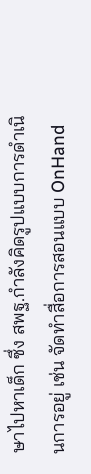ษาไปหาเด็ก ซึ่ง สพฐ.กำลังคิดรูปแบบการดำเนินการอยู่ เช่น จัดทำสื่อการสอนแบบ OnHand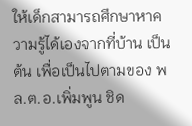ให้เด็กสามารถศึกษาหาความรู้ได้เองจากที่บ้าน เป็นต้น เพื่อเป็นไปตามของ พล.ต.อ.เพิ่มพูน ชิด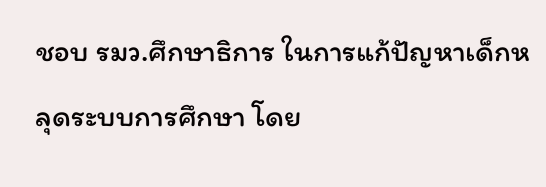ชอบ รมว.ศึกษาธิการ ในการแก้ปัญหาเด็กหลุดระบบการศึกษา โดย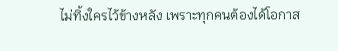ไม่ทิ้งใครไว้ข้างหลัง เพราะทุกคนต้องได้โอกาส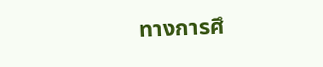ทางการศึ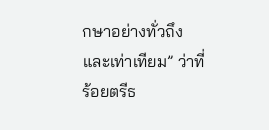กษาอย่างทั่วถึงและเท่าเทียม” ว่าที่ร้อยตรีธ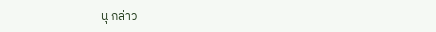นุ กล่าว